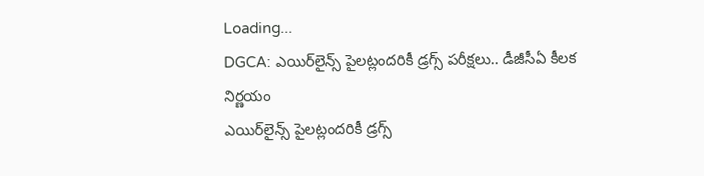Loading...
DGCA: ఎయిర్‌లైన్స్‌ పైలట్లందరికీ డ్రగ్స్‌ పరీక్షలు.. డీజీసీఏ కీలక నిర్ణయం
ఎయిర్‌లైన్స్‌ పైలట్లందరికీ డ్రగ్స్‌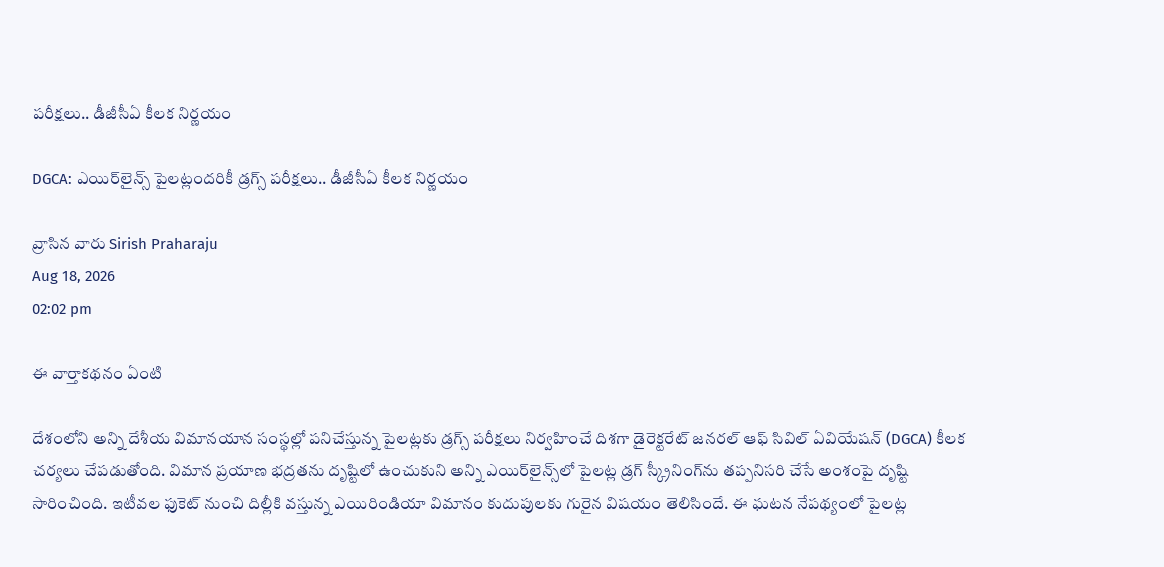పరీక్షలు.. డీజీసీఏ కీలక నిర్ణయం

DGCA: ఎయిర్‌లైన్స్‌ పైలట్లందరికీ డ్రగ్స్‌ పరీక్షలు.. డీజీసీఏ కీలక నిర్ణయం

వ్రాసిన వారు Sirish Praharaju
Aug 18, 2026
02:02 pm

ఈ వార్తాకథనం ఏంటి

దేశంలోని అన్ని దేశీయ విమానయాన సంస్థల్లో పనిచేస్తున్న పైలట్లకు డ్రగ్స్‌ పరీక్షలు నిర్వహించే దిశగా డైరెక్టరేట్‌ జనరల్‌ ఆఫ్‌ సివిల్‌ ఏవియేషన్‌ (DGCA) కీలక చర్యలు చేపడుతోంది. విమాన ప్రయాణ భద్రతను దృష్టిలో ఉంచుకుని అన్ని ఎయిర్‌లైన్స్‌లో పైలట్ల డ్రగ్‌ స్క్రీనింగ్‌ను తప్పనిసరి చేసే అంశంపై దృష్టి సారించింది. ఇటీవల ఫుకెట్‌ నుంచి దిల్లీకి వస్తున్న ఎయిరిండియా విమానం కుదుపులకు గురైన విషయం తెలిసిందే. ఈ ఘటన నేపథ్యంలో పైలట్ల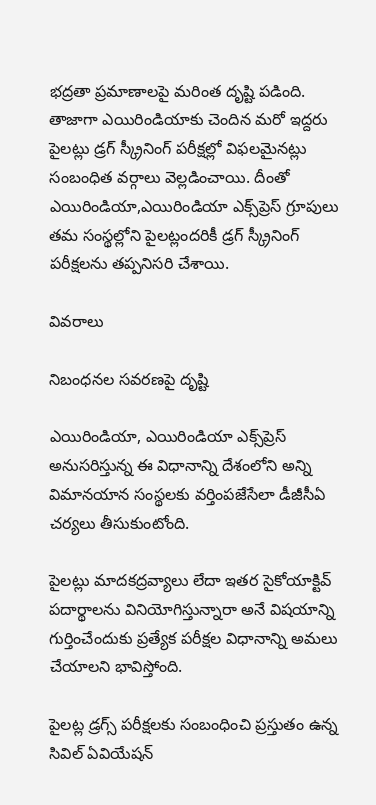భద్రతా ప్రమాణాలపై మరింత దృష్టి పడింది. తాజాగా ఎయిరిండియాకు చెందిన మరో ఇద్దరు పైలట్లు డ్రగ్‌ స్క్రీనింగ్‌ పరీక్షల్లో విఫలమైనట్లు సంబంధిత వర్గాలు వెల్లడించాయి. దీంతో ఎయిరిండియా,ఎయిరిండియా ఎక్స్‌ప్రెస్‌ గ్రూపులు తమ సంస్థల్లోని పైలట్లందరికీ డ్రగ్‌ స్క్రీనింగ్‌ పరీక్షలను తప్పనిసరి చేశాయి.

వివరాలు

నిబంధనల సవరణపై దృష్టి

ఎయిరిండియా, ఎయిరిండియా ఎక్స్‌ప్రెస్‌ అనుసరిస్తున్న ఈ విధానాన్ని దేశంలోని అన్ని విమానయాన సంస్థలకు వర్తింపజేసేలా డీజీసీఏ చర్యలు తీసుకుంటోంది.

పైలట్లు మాదకద్రవ్యాలు లేదా ఇతర సైకోయాక్టివ్‌ పదార్థాలను వినియోగిస్తున్నారా అనే విషయాన్ని గుర్తించేందుకు ప్రత్యేక పరీక్షల విధానాన్ని అమలు చేయాలని భావిస్తోంది.

పైలట్ల డ్రగ్స్‌ పరీక్షలకు సంబంధించి ప్రస్తుతం ఉన్న సివిల్‌ ఏవియేషన్‌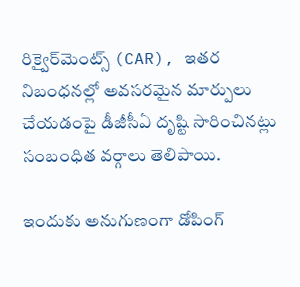రిక్వైర్‌మెంట్స్‌ (CAR), ఇతర నిబంధనల్లో అవసరమైన మార్పులు చేయడంపై డీజీసీఏ దృష్టి సారించినట్లు సంబంధిత వర్గాలు తెలిపాయి.

ఇందుకు అనుగుణంగా డోపింగ్‌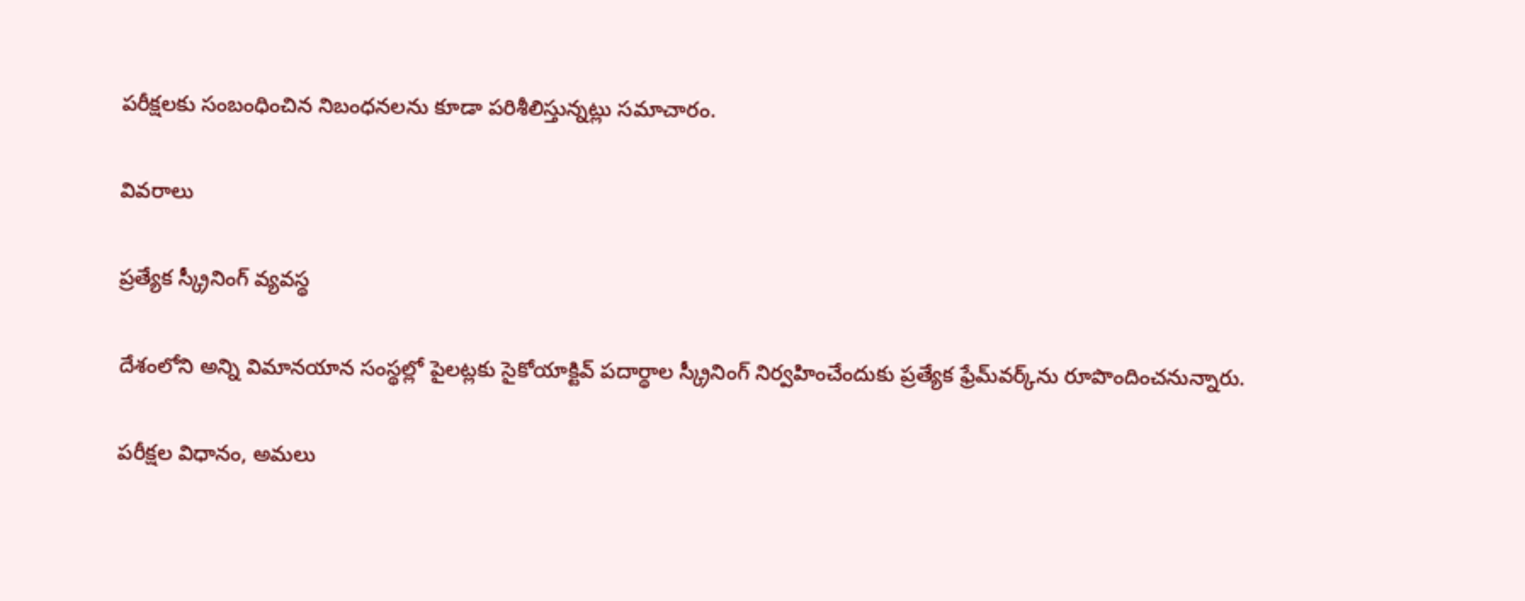పరీక్షలకు సంబంధించిన నిబంధనలను కూడా పరిశీలిస్తున్నట్లు సమాచారం.

వివరాలు

ప్రత్యేక స్క్రీనింగ్‌ వ్యవస్థ

దేశంలోని అన్ని విమానయాన సంస్థల్లో పైలట్లకు సైకోయాక్టివ్‌ పదార్థాల స్క్రీనింగ్‌ నిర్వహించేందుకు ప్రత్యేక ఫ్రేమ్‌వర్క్‌ను రూపొందించనున్నారు.

పరీక్షల విధానం, అమలు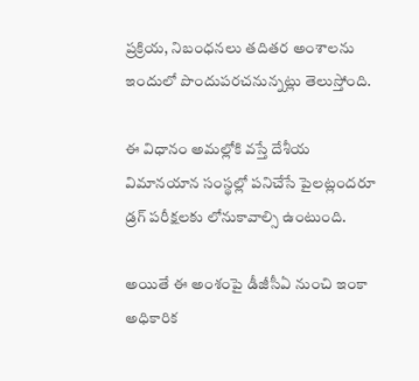ప్రక్రియ, నిబంధనలు తదితర అంశాలను ఇందులో పొందుపరచనున్నట్లు తెలుస్తోంది.

ఈ విధానం అమల్లోకి వస్తే దేశీయ విమానయాన సంస్థల్లో పనిచేసే పైలట్లందరూ డ్రగ్‌ పరీక్షలకు లోనుకావాల్సి ఉంటుంది.

అయితే ఈ అంశంపై డీజీసీఏ నుంచి ఇంకా అధికారిక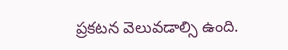ప్రకటన వెలువడాల్సి ఉంది.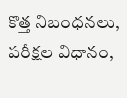కొత్త నిబంధనలు, పరీక్షల విధానం,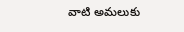వాటి అమలుకు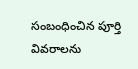సంబంధించిన పూర్తి వివరాలను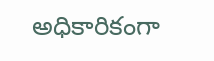అధికారికంగా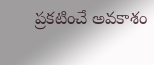ప్రకటించే అవకాశం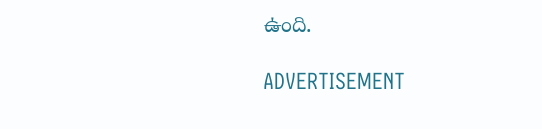ఉంది.

ADVERTISEMENT